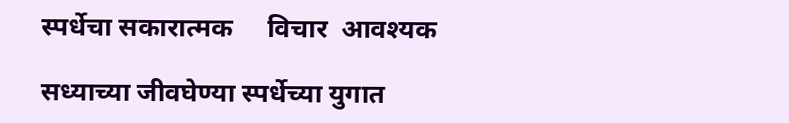स्पर्धेचा सकारात्मक     विचार  आवश्यक

सध्याच्या जीवघेण्या स्पर्धेच्या युगात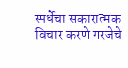स्पर्धेचा सकारात्मक विचार करणे गरजेचे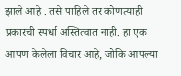झाले आहे . तसे पाहिले तर कोणत्याही प्रकारची स्पर्धा अस्तित्वात नाही. हा एक आपण केलेला विचार आहे, जोकि आपल्या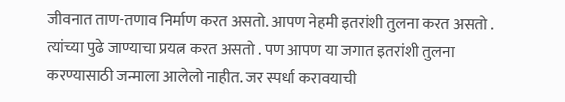जीवनात ताण-तणाव निर्माण करत असतो. आपण नेहमी इतरांशी तुलना करत असतो . त्यांच्या पुढे जाण्याचा प्रयत्न करत असतो . पण आपण या जगात इतरांशी तुलना करण्यासाठी जन्माला आलेलो नाहीत. जर स्पर्धा करावयाची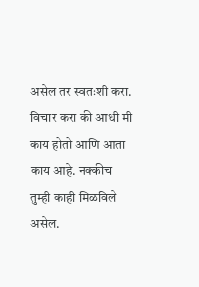असेल तर स्वतःशी करा. विचार करा की आधी मी काय होतो आणि आता काय आहे. नक्कीच तुम्ही काही मिळविले असेल.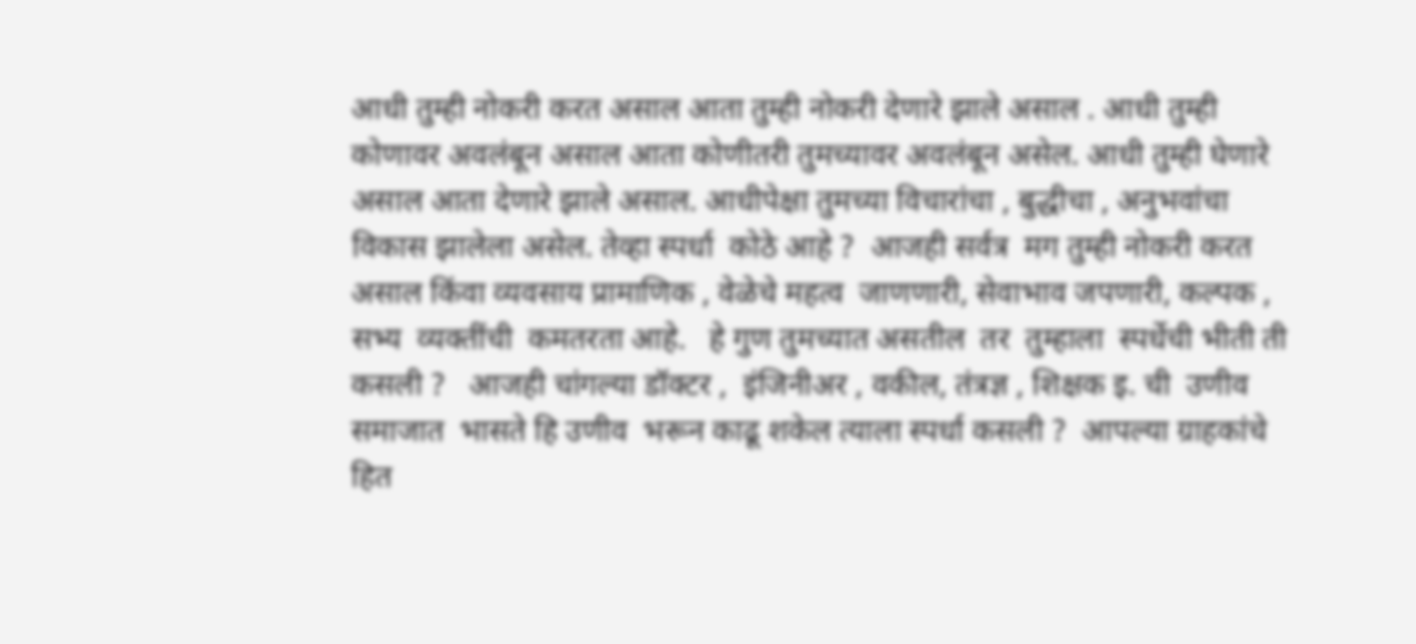आधी तुम्ही नोकरी करत असाल आता तुम्ही नोकरी देणारे झाले असाल . आधी तुम्ही कोणावर अवलंबून असाल आता कोणीतरी तुमच्यावर अवलंबून असेल. आधी तुम्ही घेणारे असाल आता देणारे झाले असाल. आधीपेक्षा तुमच्या विचारांचा , बुद्धीचा , अनुभवांचा विकास झालेला असेल. तेव्हा स्पर्धा  कोठे आहे ?  आजही सर्वत्र  मग तुम्ही नोकरी करत असाल किंवा व्यवसाय प्रामाणिक , वेळेचे महत्व  जाणणारी, सेवाभाव जपणारी, कल्पक , सभ्य  व्यक्तींची  कमतरता आहे.   हे गुण तुमच्यात असतील  तर  तुम्हाला  स्पर्धेची भीती ती कसली ?   आजही चांगल्या डॉक्टर ,  इंजिनीअर , वकील, तंत्रज्ञ , शिक्षक इ. ची  उणीव समाजात  भासते हि उणीव  भरून काढू शकेल त्याला स्पर्धा कसली ?  आपल्या ग्राहकांचे हित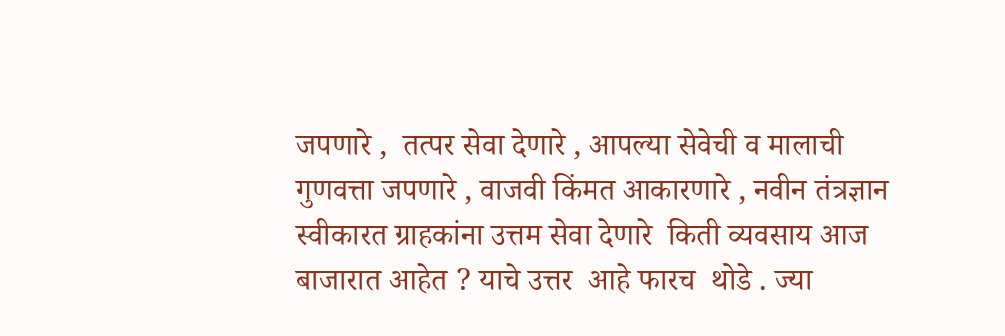जपणारे ,  तत्पर सेवा देणारे , आपल्या सेवेची व मालाची गुणवत्ता जपणारे , वाजवी किंमत आकारणारे , नवीन तंत्रज्ञान स्वीकारत ग्राहकांना उत्तम सेवा देणारे  किती व्यवसाय आज बाजारात आहेत ? याचे उत्तर  आहे फारच  थोडे . ज्या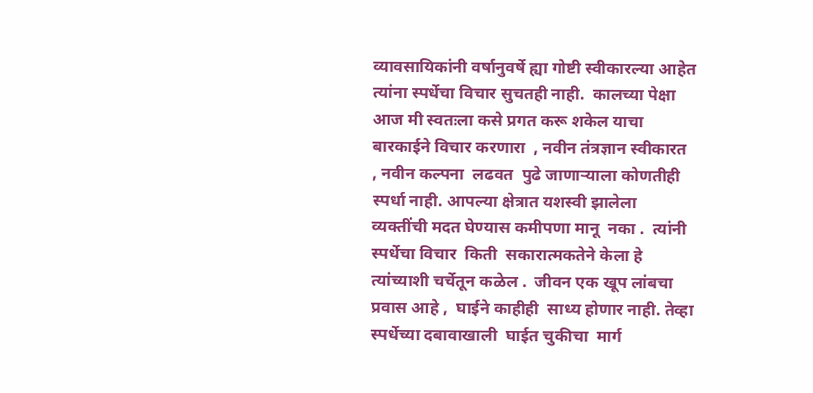व्यावसायिकांनी वर्षानुवर्षे ह्या गोष्टी स्वीकारल्या आहेत त्यांना स्पर्धेचा विचार सुचतही नाही.  कालच्या पेक्षा आज मी स्वतःला कसे प्रगत करू शकेल याचा बारकाईने विचार करणारा  , नवीन तंत्रज्ञान स्वीकारत  , नवीन कल्पना  लढवत  पुढे जाणाऱ्याला कोणतीही स्पर्धा नाही. आपल्या क्षेत्रात यशस्वी झालेला व्यक्तींची मदत घेण्यास कमीपणा मानू  नका .  त्यांनी स्पर्धेचा विचार  किती  सकारात्मकतेने केला हे त्यांच्याशी चर्चेतून कळेल .  जीवन एक खूप लांबचा प्रवास आहे ,  घाईने काहीही  साध्य होणार नाही. तेव्हा स्पर्धेच्या दबावाखाली  घाईत चुकीचा  मार्ग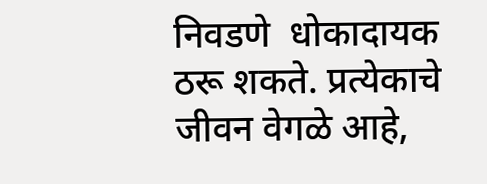निवडणे  धोकादायक ठरू शकते. प्रत्येकाचे जीवन वेगळे आहे,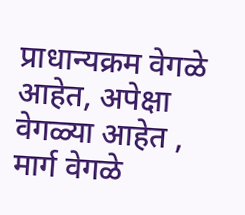प्राधान्यक्रम वेगळे आहेत, अपेक्षा वेगळ्या आहेत , मार्ग वेगळे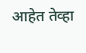आहेत तेव्हा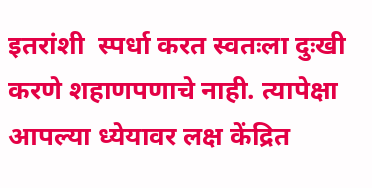इतरांशी  स्पर्धा करत स्वतःला दुःखी  करणे शहाणपणाचे नाही. त्यापेक्षा आपल्या ध्येयावर लक्ष केंद्रित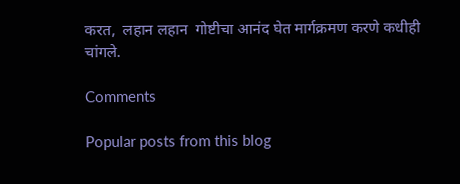करत,  लहान लहान  गोष्टीचा आनंद घेत मार्गक्रमण करणे कधीही चांगले.

Comments

Popular posts from this blog